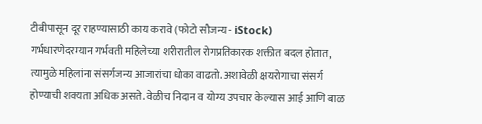टीबीपासून दूर राहण्यासाठी काय करावे (फोटो सौजन्य - iStock)
गर्भधारणेदरम्यान गर्भवती महिलेच्या शरीरातील रोगप्रतिकारक शक्तीत बदल होतात, त्यामुळे महिलांना संसर्गजन्य आजारांचा धोका वाढतो. अशावेळी क्षयरोगाचा संसर्ग होण्याची शक्यता अधिक असते. वेळीच निदान व योग्य उपचार केल्यास आई आणि बाळ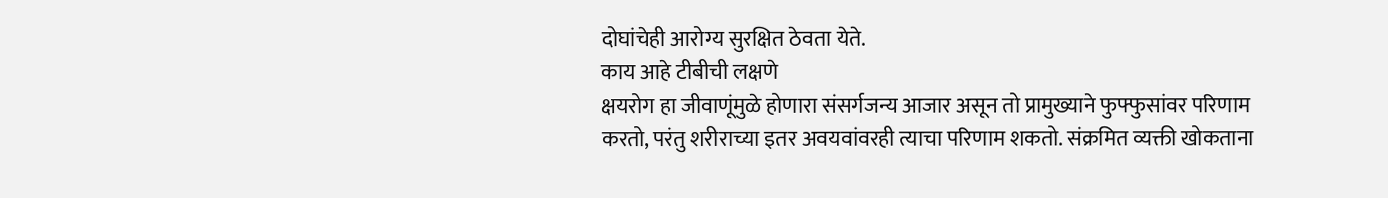दोघांचेही आरोग्य सुरक्षित ठेवता येते.
काय आहे टीबीची लक्षणे
क्षयरोग हा जीवाणूंमुळे होणारा संसर्गजन्य आजार असून तो प्रामुख्याने फुफ्फुसांवर परिणाम करतो, परंतु शरीराच्या इतर अवयवांवरही त्याचा परिणाम शकतो. संक्रमित व्यक्ती खोकताना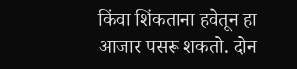किंवा शिंकताना हवेतून हा आजार पसरू शकतो. दोन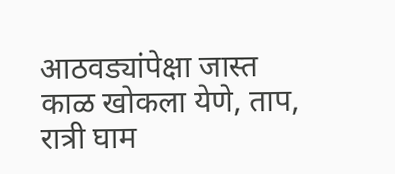आठवड्यांपेक्षा जास्त काळ खोकला येणे, ताप, रात्री घाम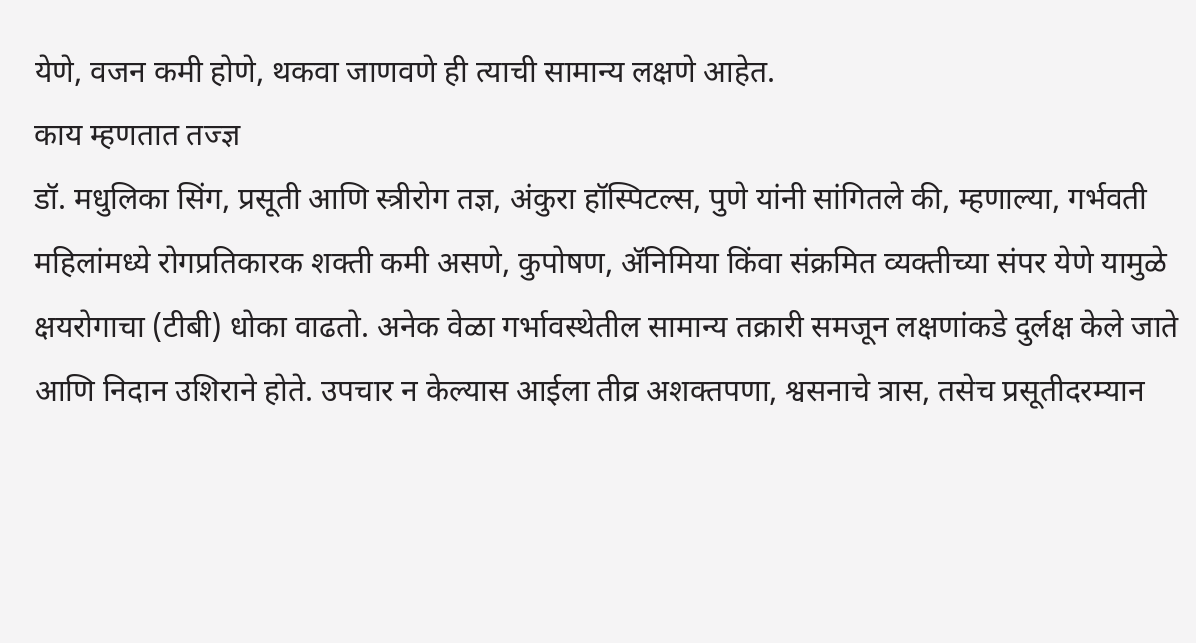येणे, वजन कमी होणे, थकवा जाणवणे ही त्याची सामान्य लक्षणे आहेत.
काय म्हणतात तज्ज्ञ
डॉ. मधुलिका सिंग, प्रसूती आणि स्त्रीरोग तज्ञ, अंकुरा हॉस्पिटल्स, पुणे यांनी सांगितले की, म्हणाल्या, गर्भवती महिलांमध्ये रोगप्रतिकारक शक्ती कमी असणे, कुपोषण, ॲनिमिया किंवा संक्रमित व्यक्तीच्या संपर येणे यामुळे क्षयरोगाचा (टीबी) धोका वाढतो. अनेक वेळा गर्भावस्थेतील सामान्य तक्रारी समजून लक्षणांकडे दुर्लक्ष केले जाते आणि निदान उशिराने होते. उपचार न केल्यास आईला तीव्र अशक्तपणा, श्वसनाचे त्रास, तसेच प्रसूतीदरम्यान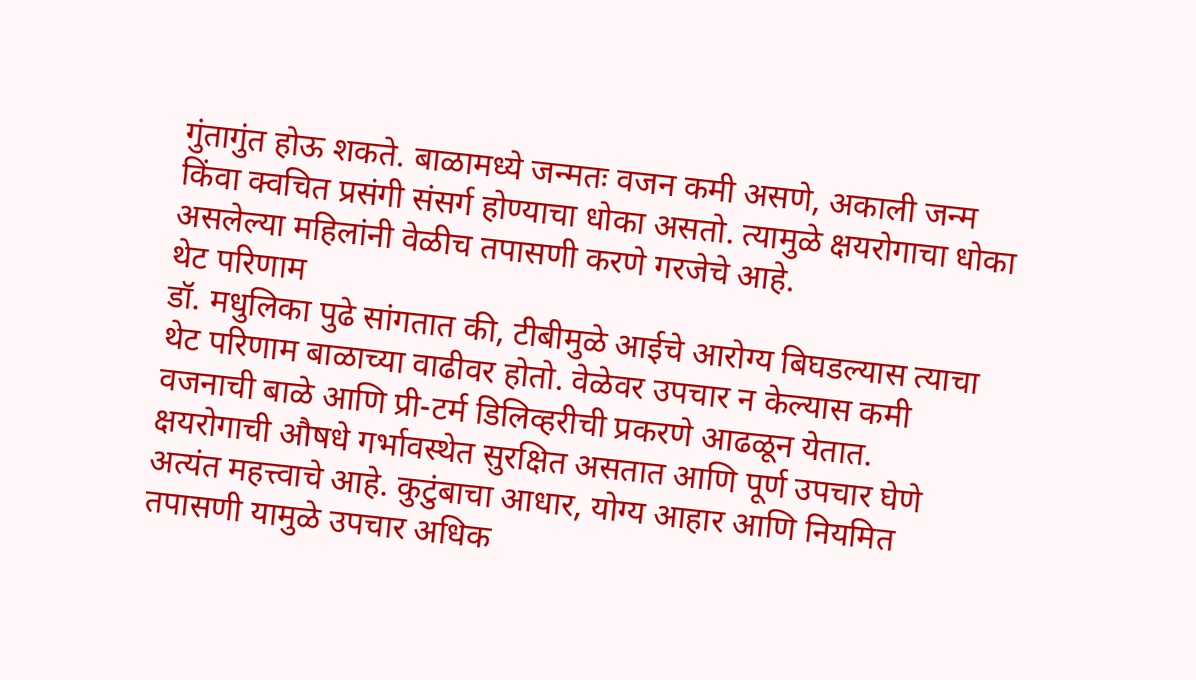गुंतागुंत होऊ शकते. बाळामध्ये जन्मतः वजन कमी असणे, अकाली जन्म किंवा क्वचित प्रसंगी संसर्ग होण्याचा धोका असतो. त्यामुळे क्षयरोगाचा धोका असलेल्या महिलांनी वेळीच तपासणी करणे गरजेचे आहे.
थेट परिणाम
डॉ. मधुलिका पुढे सांगतात की, टीबीमुळे आईचे आरोग्य बिघडल्यास त्याचा थेट परिणाम बाळाच्या वाढीवर होतो. वेळेवर उपचार न केल्यास कमी वजनाची बाळे आणि प्री-टर्म डिलिव्हरीची प्रकरणे आढळून येतात. क्षयरोगाची औषधे गर्भावस्थेत सुरक्षित असतात आणि पूर्ण उपचार घेणे अत्यंत महत्त्वाचे आहे. कुटुंबाचा आधार, योग्य आहार आणि नियमित तपासणी यामुळे उपचार अधिक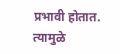प्रभावी होतात. त्यामुळे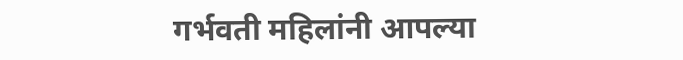गर्भवती महिलांनी आपल्या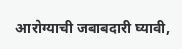आरोग्याची जबाबदारी घ्यावी,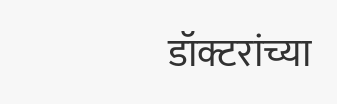डॉक्टरांच्या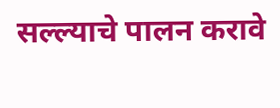सल्ल्याचे पालन करावे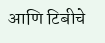आणि टिबीचे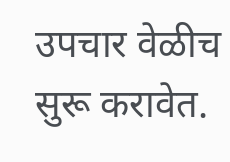उपचार वेळीच सुरू करावेत.